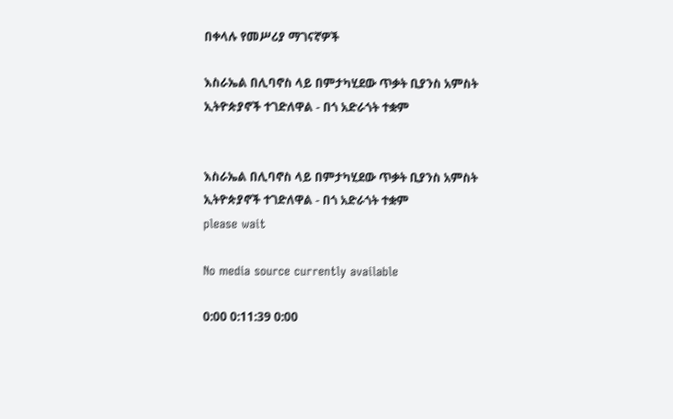በቀላሉ የመሥሪያ ማገናኛዎች

እስራኤል በሊባኖስ ላይ በምታካሂደው ጥቃት ቢያንስ አምስት ኢትዮጵያኖች ተገድለዋል - በጎ አድራጎት ተቋም


እስራኤል በሊባኖስ ላይ በምታካሂደው ጥቃት ቢያንስ አምስት ኢትዮጵያኖች ተገድለዋል - በጎ አድራጎት ተቋም
please wait

No media source currently available

0:00 0:11:39 0:00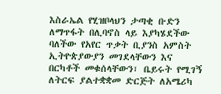እስራኤል የሂዝቦላህን ታጣቂ ቡድን ለማጥፋት በሊባኖስ ላይ እያካሄደችው ባለችው የአየር ጥቃት ቢያንስ አምስት ኢትዮጵያውያን መገደላቸውን እና በርካቶች መቁሰላቸውን፣ ቤይሩት የሚገኝ ለትርፍ ያልተቋቋመ ድርጅት ለአሜሪካ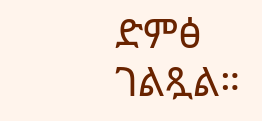ድምፅ ገልጿል።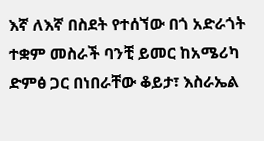እኛ ለእኛ በስደት የተሰኘው በጎ አድራጎት ተቋም መስራች ባንቺ ይመር ከአሜሪካ ድምፅ ጋር በነበራቸው ቆይታ፣ እስራኤል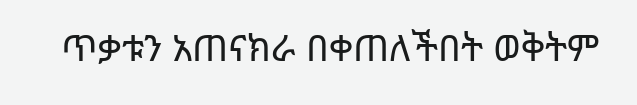ጥቃቱን አጠናክራ በቀጠለችበት ወቅትም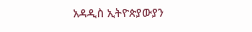አዳዲስ ኢትዮጵያውያን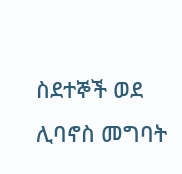ስደተኞች ወደ ሊባኖስ መግባት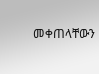መቀጠላቸውን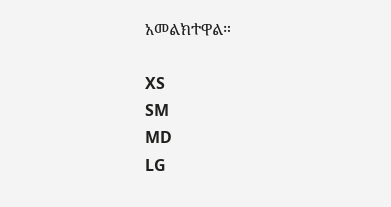አመልክተዋል።

XS
SM
MD
LG